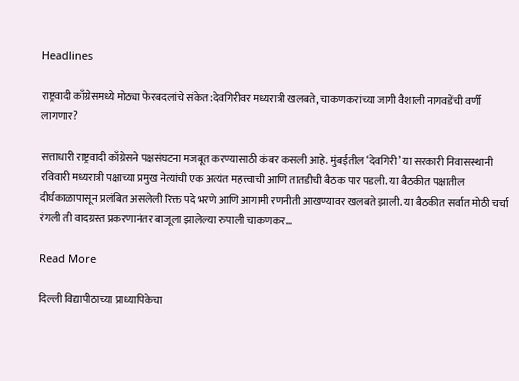Headlines

राष्ट्रवादी काँग्रेसमध्ये मोठ्या फेरबदलांचे संकेत:देवगिरीवर मध्यरात्री खलबते, चाकणकरांच्या जागी वैशाली नागवडेंची वर्णी लागणार?

सत्ताधारी राष्ट्रवादी काँग्रेसने पक्षसंघटना मजबूत करण्यासाठी कंबर कसली आहे. मुंबईतील ‘देवगिरी’ या सरकारी निवासस्थानी रविवारी मध्यरात्री पक्षाच्या प्रमुख नेत्यांची एक अत्यंत महत्त्वाची आणि तातडीची बैठक पार पडली. या बैठकीत पक्षातील दीर्घकाळापासून प्रलंबित असलेली रिक्त पदे भरणे आणि आगामी रणनीती आखण्यावर खलबते झाली. या बैठकीत सर्वात मोठी चर्चा रंगली ती वादग्रस्त प्रकरणानंतर बाजूला झालेल्या रुपाली चाकणकर…

Read More

दिल्ली विद्यापीठाच्या प्राध्यापिकेचा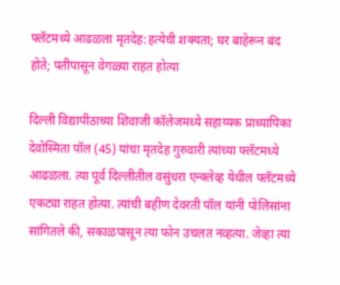फ्लॅटमध्ये आढळला मृतदेह:हत्येची शक्यता; घर बाहेरून बंद होते; पतीपासून वेगळ्या राहत होत्या

दिल्ली विद्यापीठाच्या शिवाजी कॉलेजमध्ये सहाय्यक प्राध्यापिका देवोस्मिता पॉल (45) यांचा मृतदेह गुरुवारी त्यांच्या फ्लॅटमध्ये आढळला. त्या पूर्व दिल्लीतील वसुंधरा एन्क्लेव्ह येथील फ्लॅटमध्ये एकट्या राहत होत्या. त्यांची बहीण देवरती पॉल यांनी पोलिसांना सांगितले की, सकाळपासून त्या फोन उचलत नव्हत्या. जेव्हा त्या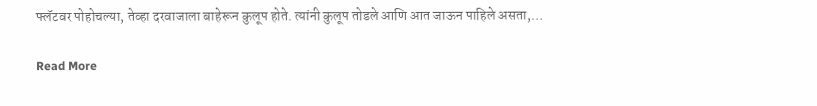फ्लॅटवर पोहोचल्या, तेव्हा दरवाजाला बाहेरून कुलूप होते. त्यांनी कुलूप तोडले आणि आत जाऊन पाहिले असता,…

Read More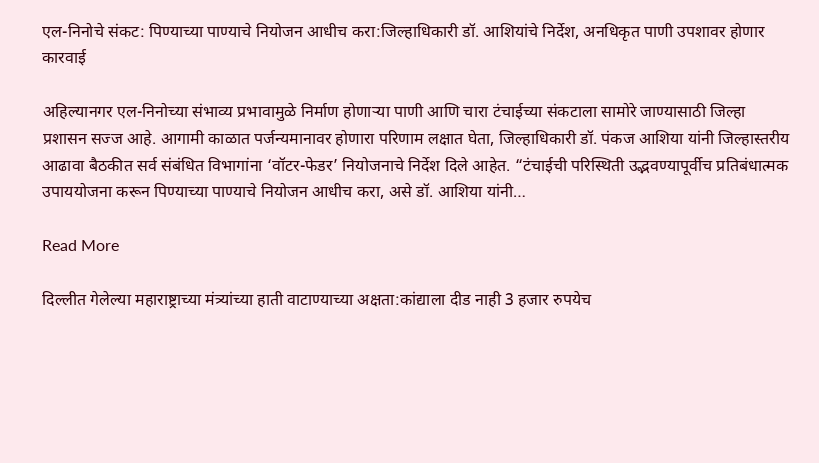एल-निनोचे संकट: पिण्याच्या पाण्याचे नियोजन आधीच करा:जिल्हाधिकारी डॉ. आशियांचे निर्देश, अनधिकृत पाणी उपशावर होणार कारवाई

अहिल्यानगर एल-निनोच्या संभाव्य प्रभावामुळे निर्माण होणाऱ्या पाणी आणि चारा टंचाईच्या संकटाला सामोरे जाण्यासाठी जिल्हा प्रशासन सज्ज आहे. आगामी काळात पर्जन्यमानावर होणारा परिणाम लक्षात घेता, जिल्हाधिकारी डॉ. पंकज आशिया यांनी जिल्हास्तरीय आढावा बैठकीत सर्व संबंधित विभागांना ‘वॉटर-फेडर’ नियोजनाचे निर्देश दिले आहेत. “टंचाईची परिस्थिती उद्भवण्यापूर्वीच प्रतिबंधात्मक उपाययोजना करून पिण्याच्या पाण्याचे नियोजन आधीच करा, असे डॉ. आशिया यांनी…

Read More

दिल्लीत गेलेल्या महाराष्ट्राच्या मंत्र्यांच्या हाती वाटाण्याच्या अक्षता:कांद्याला दीड नाही 3 हजार रुपयेच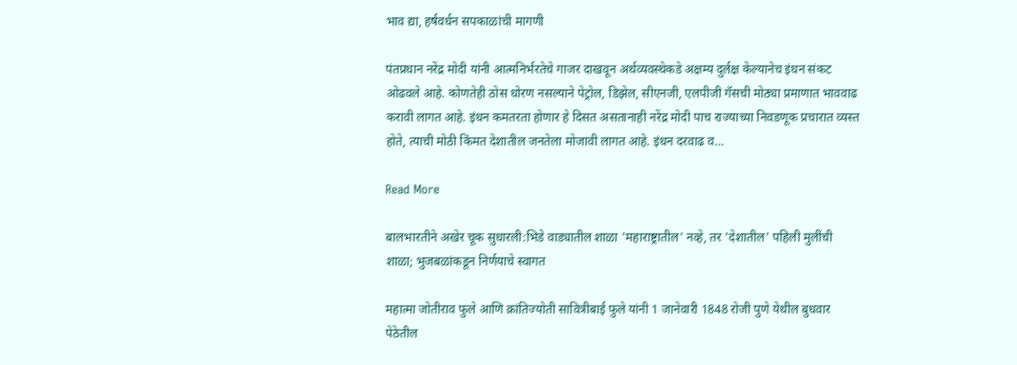भाव द्या, हर्षवर्धन सपकाळांची मागणी

पंतप्रधान नरेंद्र मोदी यांनी आत्मनिर्भरतेचे गाजर दाखवून अर्थव्यवस्थेकडे अक्षम्य दुर्लक्ष केल्यानेच इंधन संकट ओढवले आहे. कोणतेही ठोस धोरण नसल्याने पेट्रोल, डिझेल, सीएनजी, एलपीजी गॅसची मोठ्या प्रमाणात भाववाढ करावी लागत आहे. इंधन कमतरता होणार हे दिसत असतानाही नरेंद्र मोदी पाच राज्याच्या निवडणूक प्रचारात व्यस्त होते, त्याची मोठी किंमत देशातील जनतेला मोजावी लागत आहे. इंधन दरवाढ व…

Read More

बालभारतीने अखेर चूक सुधारली:भिडे वाड्यातील शाळा 'महाराष्ट्रातील' नव्हे, तर 'देशातील' पहिली मुलींची शाळा; भुजबळांकडून निर्णयाचे स्वागत

महात्मा जोतीराव फुले आणि क्रांतिज्योती सावित्रीबाई फुले यांनी 1 जानेवारी 1848 रोजी पुणे येथील बुधवार पेठेतील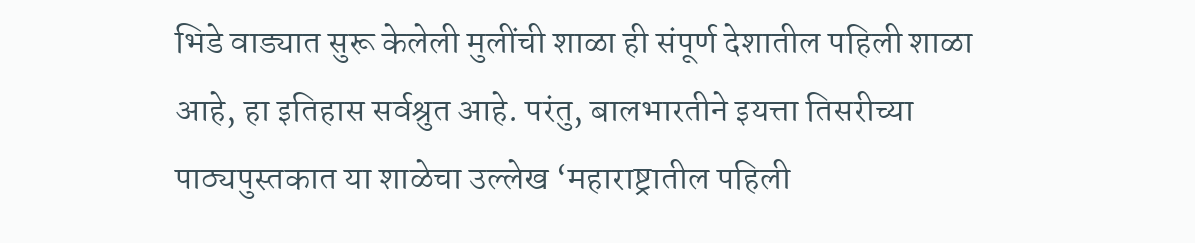भिडे वाड्यात सुरू केलेली मुलींची शाळा ही संपूर्ण देशातील पहिली शाळा आहे, हा इतिहास सर्वश्रुत आहे. परंतु, बालभारतीने इयत्ता तिसरीच्या पाठ्यपुस्तकात या शाळेचा उल्लेख ‘महाराष्ट्रातील पहिली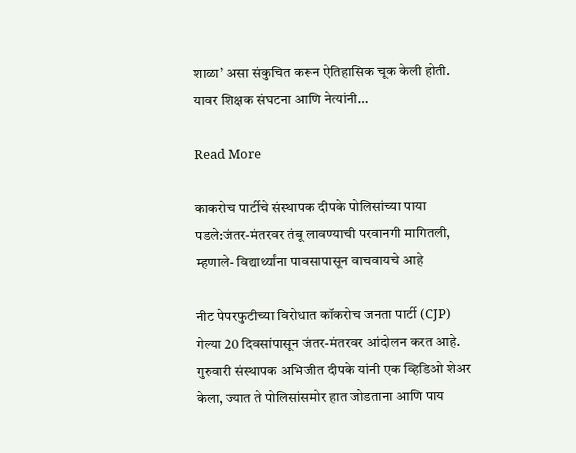शाळा’ असा संकुचित करून ऐतिहासिक चूक केली होती. यावर शिक्षक संघटना आणि नेत्यांनी…

Read More

काकरोच पार्टीचे संस्थापक दीपके पोलिसांच्या पाया पडले:जंतर-मंतरवर तंबू लावण्याची परवानगी मागितली, म्हणाले- विद्यार्थ्यांना पावसापासून वाचवायचे आहे

नीट पेपरफुटीच्या विरोधात कॉकरोच जनता पार्टी (CJP) गेल्या 20 दिवसांपासून जंतर-मंतरवर आंदोलन करत आहे. गुरुवारी संस्थापक अभिजीत दीपके यांनी एक व्हिडिओ शेअर केला, ज्यात ते पोलिसांसमोर हात जोडताना आणि पाय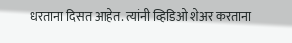धरताना दिसत आहेत. त्यांनी व्हिडिओ शेअर करताना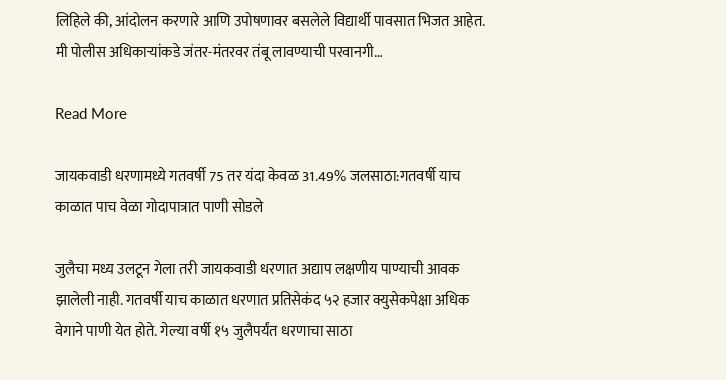लिहिले की, आंदोलन करणारे आणि उपोषणावर बसलेले विद्यार्थी पावसात भिजत आहेत. मी पोलीस अधिकाऱ्यांकडे जंतर-मंतरवर तंबू लावण्याची परवानगी…

Read More

जायकवाडी धरणामध्ये गतवर्षी 75 तर यंदा केवळ 31.49% जलसाठा:गतवर्षी याच काळात पाच वेळा गोदापात्रात पाणी सोडले

जुलैचा मध्य उलटून गेला तरी जायकवाडी धरणात अद्याप लक्षणीय पाण्याची आवक झालेली नाही. गतवर्षी याच काळात धरणात प्रतिसेकंद ५२ हजार क्युसेकपेक्षा अधिक वेगाने पाणी येत होते. गेल्या वर्षी १५ जुलैपर्यंत धरणाचा साठा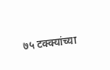७५ टक्क्यांच्या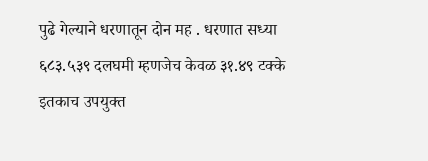पुढे गेल्याने धरणातून दोन मह . धरणात सध्या ६८३.५३९ दलघमी म्हणजेच केवळ ३१.४९ टक्के इतकाच उपयुक्त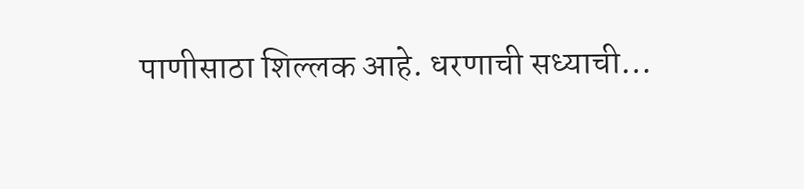पाणीसाठा शिल्लक आहे. धरणाची सध्याची…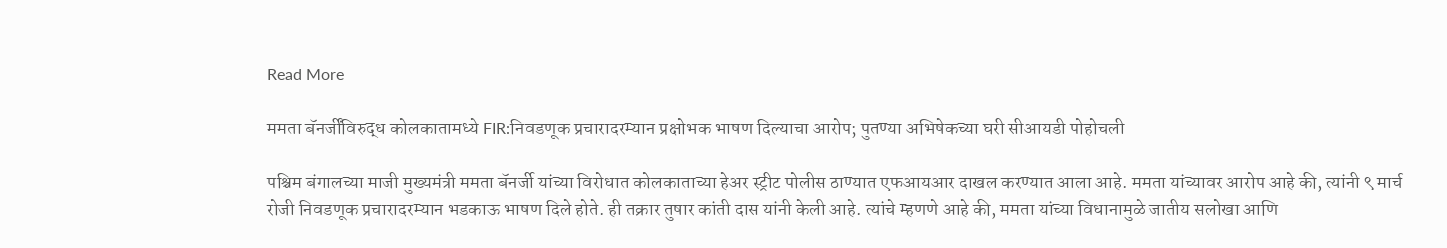Read More

ममता बॅनर्जींविरुद्ध कोलकातामध्ये FIR:निवडणूक प्रचारादरम्यान प्रक्षोभक भाषण दिल्याचा आरोप; पुतण्या अभिषेकच्या घरी सीआयडी पोहोचली

पश्चिम बंगालच्या माजी मुख्यमंत्री ममता बॅनर्जी यांच्या विरोधात कोलकाताच्या हेअर स्ट्रीट पोलीस ठाण्यात एफआयआर दाखल करण्यात आला आहे. ममता यांच्यावर आरोप आहे की, त्यांनी ९ मार्च रोजी निवडणूक प्रचारादरम्यान भडकाऊ भाषण दिले होते. ही तक्रार तुषार कांती दास यांनी केली आहे. त्यांचे म्हणणे आहे की, ममता यांच्या विधानामुळे जातीय सलोखा आणि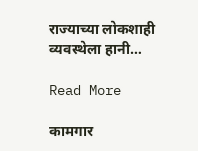राज्याच्या लोकशाही व्यवस्थेला हानी…

Read More

कामगार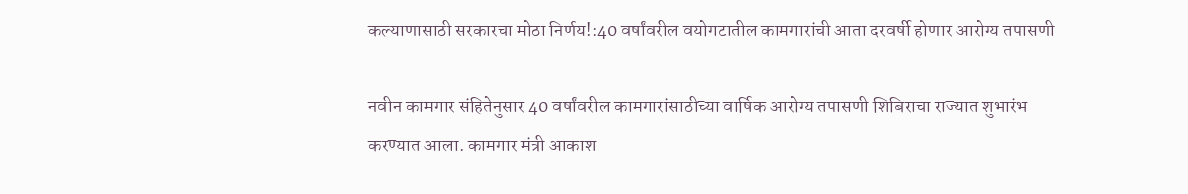कल्याणासाठी सरकारचा मोठा निर्णय!:40 वर्षांवरील वयोगटातील कामगारांची आता दरवर्षी होणार आरोग्य तपासणी

नवीन कामगार संहितेनुसार 40 वर्षांवरील कामगारांसाठीच्या वार्षिक आरोग्य तपासणी शिबिराचा राज्यात शुभारंभ करण्यात आला. कामगार मंत्री आकाश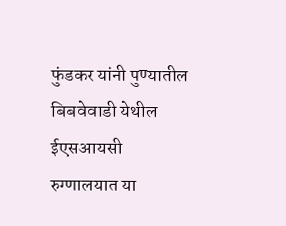फुंडकर यांनी पुण्यातील बिबवेवाडी येथील ईएसआयसी रुग्णालयात या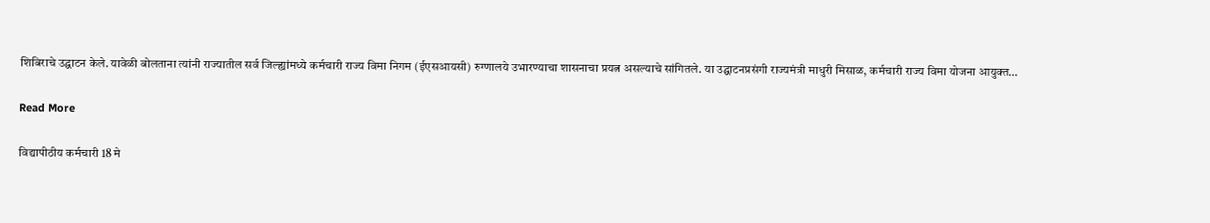शिबिराचे उद्घाटन केले. यावेळी बोलताना त्यांनी राज्यातील सर्व जिल्ह्यांमध्ये कर्मचारी राज्य विमा निगम (ईएसआयसी) रुग्णालये उभारण्याचा शासनाचा प्रयत्न असल्याचे सांगितले. या उद्घाटनप्रसंगी राज्यमंत्री माधुरी मिसाळ, कर्मचारी राज्य विमा योजना आयुक्त…

Read More

विद्यापीठीय कर्मचारी 18 मे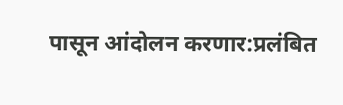पासून आंदोलन करणार:प्रलंबित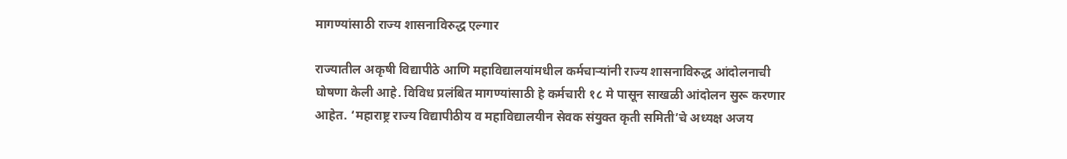मागण्यांसाठी राज्य शासनाविरुद्ध एल्गार

राज्यातील अकृषी विद्यापीठे आणि महाविद्यालयांमधील कर्मचाऱ्यांनी राज्य शासनाविरुद्ध आंदोलनाची घोषणा केली आहे. विविध प्रलंबित मागण्यांसाठी हे कर्मचारी १८ मे पासून साखळी आंदोलन सुरू करणार आहेत. ‘महाराष्ट्र राज्य विद्यापीठीय व महाविद्यालयीन सेवक संयुक्त कृती समिती’चे अध्यक्ष अजय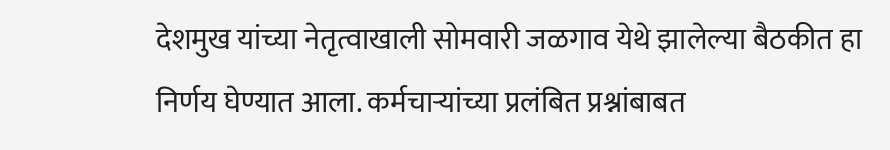देशमुख यांच्या नेतृत्वाखाली सोमवारी जळगाव येथे झालेल्या बैठकीत हा निर्णय घेण्यात आला. कर्मचाऱ्यांच्या प्रलंबित प्रश्नांबाबत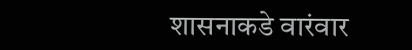शासनाकडे वारंवार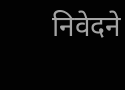निवेदने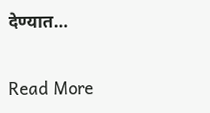देण्यात…

Read More